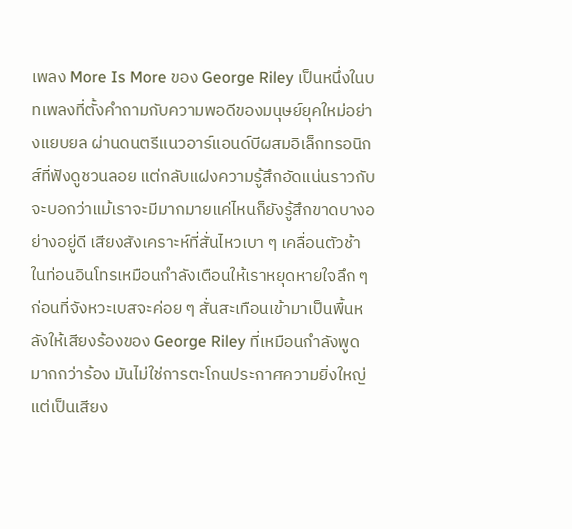เพลง More Is More ของ George Riley เป็นหนึ่งในบทเพลงที่ตั้งคำถามกับความพอดีของมนุษย์ยุคใหม่อย่างแยบยล ผ่านดนตรีแนวอาร์แอนด์บีผสมอิเล็กทรอนิกส์ที่ฟังดูชวนลอย แต่กลับแฝงความรู้สึกอัดแน่นราวกับจะบอกว่าแม้เราจะมีมากมายแค่ไหนก็ยังรู้สึกขาดบางอย่างอยู่ดี เสียงสังเคราะห์ที่สั่นไหวเบา ๆ เคลื่อนตัวช้าในท่อนอินโทรเหมือนกำลังเตือนให้เราหยุดหายใจลึก ๆ ก่อนที่จังหวะเบสจะค่อย ๆ สั่นสะเทือนเข้ามาเป็นพื้นหลังให้เสียงร้องของ George Riley ที่เหมือนกำลังพูดมากกว่าร้อง มันไม่ใช่การตะโกนประกาศความยิ่งใหญ่ แต่เป็นเสียง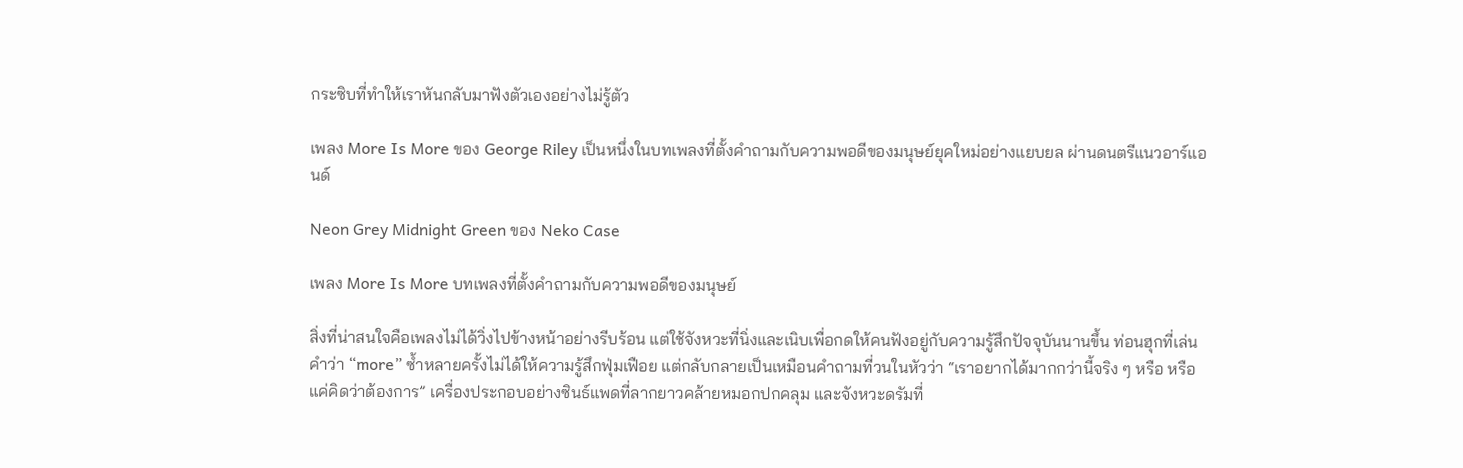กระซิบที่ทำให้เราหันกลับมาฟังตัวเองอย่างไม่รู้ตัว

เพลง More Is More ของ George Riley เป็นหนึ่งในบทเพลงที่ตั้งคำถามกับความพอดีของมนุษย์ยุคใหม่อย่างแยบยล ผ่านดนตรีแนวอาร์แอนด์

Neon Grey Midnight Green ของ Neko Case

เพลง More Is More บทเพลงที่ตั้งคำถามกับความพอดีของมนุษย์

สิ่งที่น่าสนใจคือเพลงไม่ได้วิ่งไปข้างหน้าอย่างรีบร้อน แต่ใช้จังหวะที่นิ่งและเนิบเพื่อกดให้คนฟังอยู่กับความรู้สึกปัจจุบันนานขึ้น ท่อนฮุกที่เล่นคำว่า “more” ซ้ำหลายครั้งไม่ได้ให้ความรู้สึกฟุ่มเฟือย แต่กลับกลายเป็นเหมือนคำถามที่วนในหัวว่า “เราอยากได้มากกว่านี้จริง ๆ หรือ หรือแค่คิดว่าต้องการ” เครื่องประกอบอย่างซินธ์แพดที่ลากยาวคล้ายหมอกปกคลุม และจังหวะดรัมที่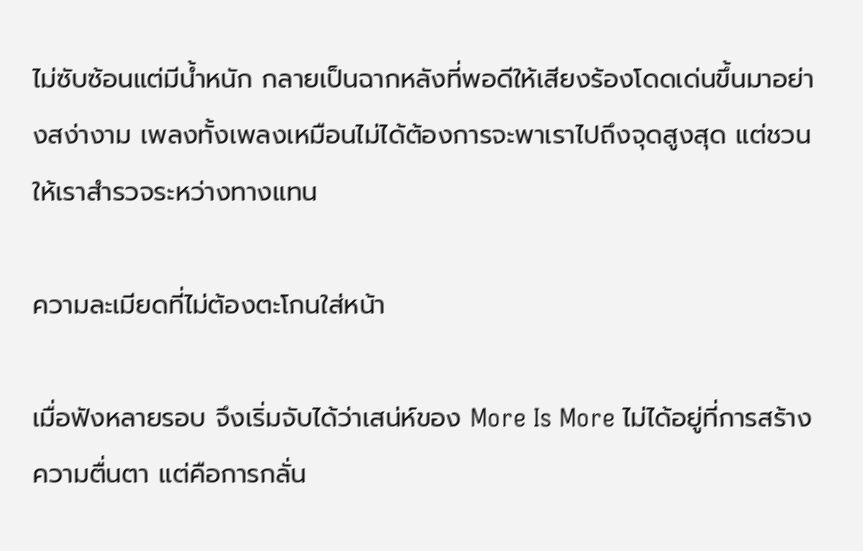ไม่ซับซ้อนแต่มีน้ำหนัก กลายเป็นฉากหลังที่พอดีให้เสียงร้องโดดเด่นขึ้นมาอย่างสง่างาม เพลงทั้งเพลงเหมือนไม่ได้ต้องการจะพาเราไปถึงจุดสูงสุด แต่ชวนให้เราสำรวจระหว่างทางแทน

ความละเมียดที่ไม่ต้องตะโกนใส่หน้า

เมื่อฟังหลายรอบ จึงเริ่มจับได้ว่าเสน่ห์ของ More Is More ไม่ได้อยู่ที่การสร้างความตื่นตา แต่คือการกลั่น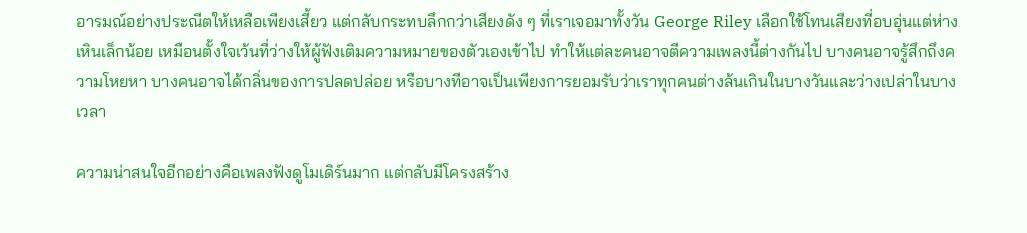อารมณ์อย่างประณีตให้เหลือเพียงเสี้ยว แต่กลับกระทบลึกกว่าเสียงดัง ๆ ที่เราเจอมาทั้งวัน George Riley เลือกใช้โทนเสียงที่อบอุ่นแต่ห่างเหินเล็กน้อย เหมือนตั้งใจเว้นที่ว่างให้ผู้ฟังเติมความหมายของตัวเองเข้าไป ทำให้แต่ละคนอาจตีความเพลงนี้ต่างกันไป บางคนอาจรู้สึกถึงความโหยหา บางคนอาจได้กลิ่นของการปลดปล่อย หรือบางทีอาจเป็นเพียงการยอมรับว่าเราทุกคนต่างล้นเกินในบางวันและว่างเปล่าในบางเวลา

ความน่าสนใจอีกอย่างคือเพลงฟังดูโมเดิร์นมาก แต่กลับมีโครงสร้าง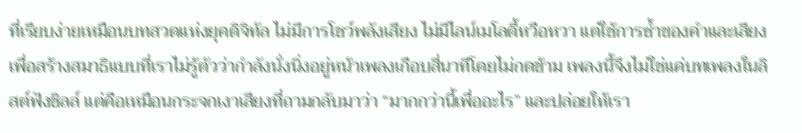ที่เรียบง่ายเหมือนบทสวดแห่งยุคดิจิทัล ไม่มีการโชว์พลังเสียง ไม่มีไลน์เมโลดี้หวือหวา แต่ใช้การซ้ำของคำและเสียงเพื่อสร้างสมาธิแบบที่เราไม่รู้ตัวว่ากำลังนั่งนิ่งอยู่หน้าเพลงเกือบสี่นาทีโดยไม่กดข้าม เพลงนี้จึงไม่ใช่แค่บทเพลงในลิสต์ฟังชิลล์ แต่คือเหมือนกระจกเงาเสียงที่ถามกลับมาว่า “มากกว่านี้เพื่ออะไร” และปล่อยให้เรา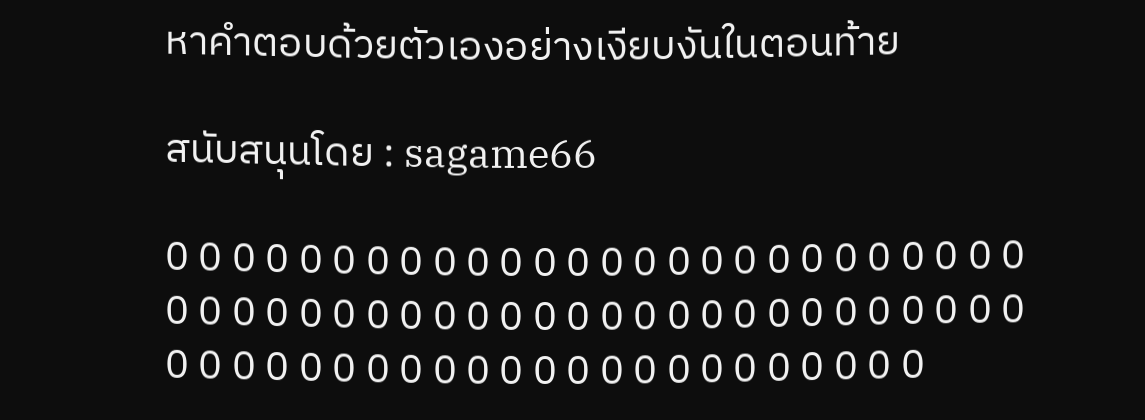หาคำตอบด้วยตัวเองอย่างเงียบงันในตอนท้าย

สนับสนุนโดย : sagame66

0 0 0 0 0 0 0 0 0 0 0 0 0 0 0 0 0 0 0 0 0 0 0 0 0 0 0 0 0 0 0 0 0 0 0 0 0 0 0 0 0 0 0 0 0 0 0 0 0 0 0 0 0 0 0 0 0 0 0 0 0 0 0 0 0 0 0 0 0 0 0 0 0 0 0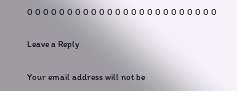0 0 0 0 0 0 0 0 0 0 0 0 0 0 0 0 0 0 0 0 0 0 0 0

Leave a Reply

Your email address will not be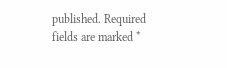published. Required fields are marked *